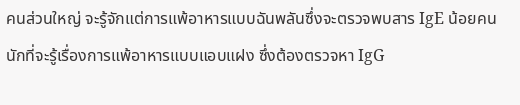คนส่วนใหญ่ จะรู้จักแต่การแพ้อาหารแบบฉันพลันซึ่งจะตรวจพบสาร IgE น้อยคนนักที่จะรู้เรื่องการแพ้อาหารแบบแอบแฝง ซึ่งต้องตรวจหา IgG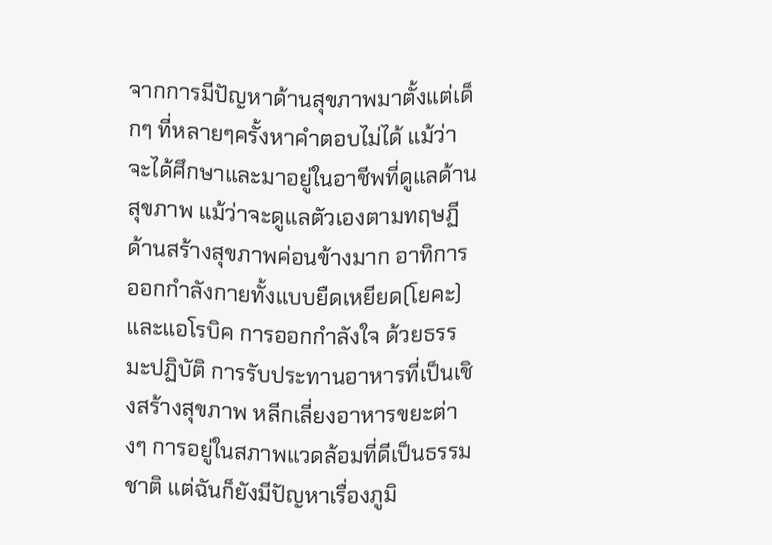จากการมีปัญหาด้านสุขภาพมาตั้งแต่เด็กๆ ที่หลายๆครั้งหาคำตอบไม่ได้ แม้ว่าจะได้ศึกษาและมาอยู่ในอาชีพที่ดูแลด้านสุขภาพ แม้ว่าจะดูแลตัวเองตามทฤษฏีด้านสร้างสุขภาพค่อนข้างมาก อาทิการออกกำลังกายทั้งแบบยืดเหยียด(โยคะ)  และแอโรบิค การออกกำลังใจ ด้วยธรรมะปฏิบัติ การรับประทานอาหารที่เป็นเชิงสร้างสุขภาพ หลีกเลี่ยงอาหารขยะต่างๆ การอยู่ในสภาพแวดล้อมที่ดีเป็นธรรมชาติ แต่ฉันก็ยังมีปัญหาเรื่องภูมิ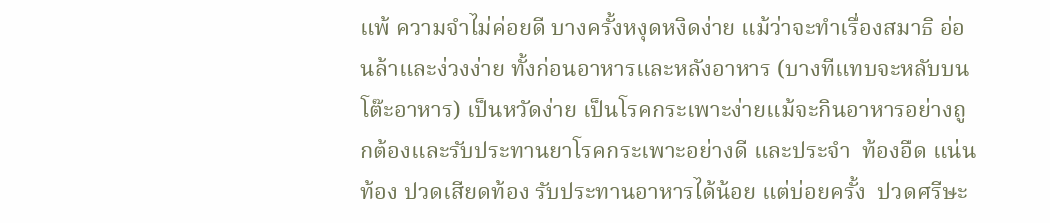แพ้ ความจำไม่ค่อยดี บางครั้งหงุดหงิดง่าย แม้ว่าจะทำเรื่องสมาธิ อ่อนล้าและง่วงง่าย ทั้งก่อนอาหารและหลังอาหาร (บางทีแทบจะหลับบนโต๊ะอาหาร) เป็นหวัดง่าย เป็นโรคกระเพาะง่ายแม้จะกินอาหารอย่างถูกต้องและรับประทานยาโรคกระเพาะอย่างดี และประจำ  ท้องอืด แน่นท้อง ปวดเสียดท้อง รับประทานอาหารได้น้อย แต่บ่อยครั้ง  ปวดศรีษะ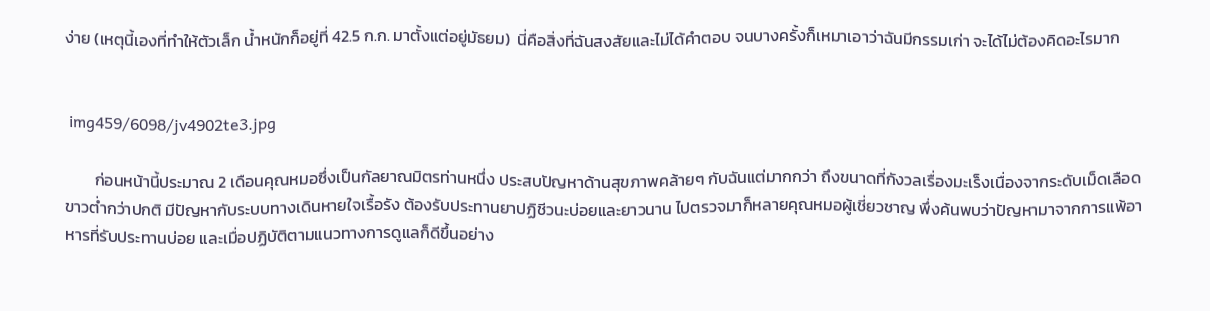ง่าย (เหตุนี้เองที่ทำให้ตัวเล็ก น้ำหนักก็อยู่ที่ 42.5 ก.ก. มาตั้งแต่อยู่มัธยม)  นี่คือสิ่งที่ฉันสงสัยและไม่ได้คำตอบ จนบางครั้งก็เหมาเอาว่าฉันมีกรรมเก่า จะได้ไม่ต้องคิดอะไรมาก


 img459/6098/jv4902te3.jpg

        ก่อนหน้านี้ประมาณ 2 เดือนคุณหมอซึ่งเป็นกัลยาณมิตรท่านหนึ่ง ประสบปัญหาด้านสุขภาพคล้ายๆ กับฉันแต่มากกว่า ถึงขนาดที่กังวลเรื่องมะเร็งเนื่องจากระดับเม็ดเลือดขาวต่ำกว่าปกติ มีปัญหากับระบบทางเดินหายใจเรื้อรัง ต้องรับประทานยาปฏิชีวนะบ่อยและยาวนาน ไปตรวจมาก็หลายคุณหมอผู้เชี่ยวชาญ พึ่งค้นพบว่าปัญหามาจากการแพ้อาหารที่รับประทานบ่อย และเมื่อปฏิบัติตามแนวทางการดูแลก็ดีขึ้นอย่าง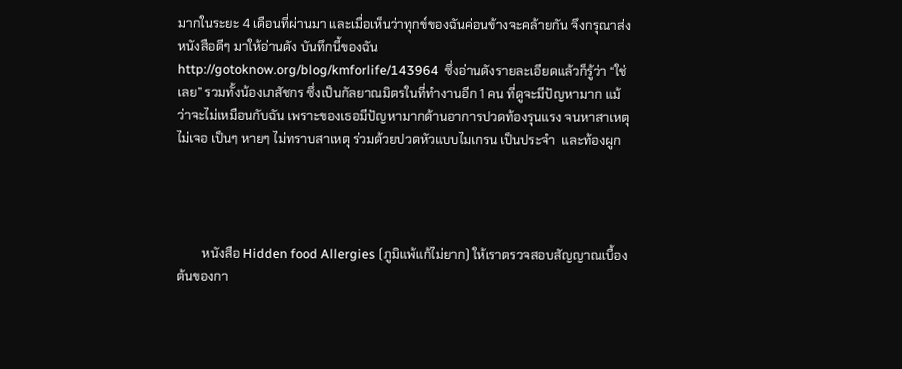มากในระยะ 4 เดือนที่ผ่านมา และเมื่อเห็นว่าทุกข์ของฉันค่อนข้างจะคล้ายกัน จึงกรุณาส่งหนังสือดีๆ มาให้อ่านดัง บันทึกนี้ของฉันhttp://gotoknow.org/blog/kmforlife/143964  ซึ่งอ่านดังรายละเอียดแล้วก็รู้ว่า “ใช่เลย” รวมทั้งน้องเภสัชกร ซึ่งเป็นกัลยาณมิตรในที่ทำงานอีก 1 คน ที่ดูจะมีปัญหามาก แม้ว่าจะไม่เหมือนกับฉัน เพราะของเธอมีปัญหามากด้านอาการปวดท้องรุนแรง จนหาสาเหตุไม่เจอ เป็นๆ หายๆ ไม่ทราบสาเหตุ ร่วมด้วยปวดหัวแบบไมเกรน เป็นประจำ  และท้องผูก




        หนังสือ Hidden food Allergies (ภูมิแพ้แก้ไม่ยาก) ให้เราตรวจสอบสัญญาณเบื้องต้นของกา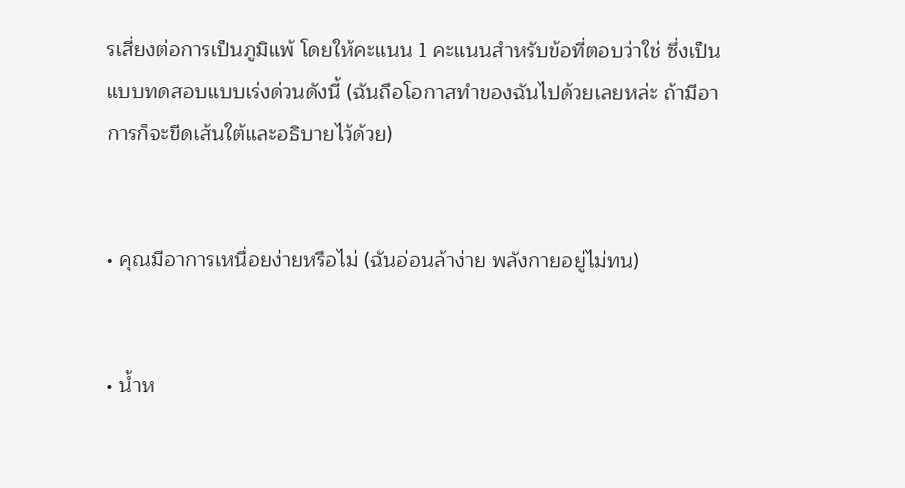รเสี่ยงต่อการเป็นภูมิแพ้ โดยให้คะแนน 1 คะแนนสำหรับข้อที่ตอบว่าใช่ ซึ่งเป็นแบบทดสอบแบบเร่งด่วนดังนี้ (ฉันถือโอกาสทำของฉันไปด้วยเลยหล่ะ ถ้ามีอาการก็จะขีดเส้นใต้และอธิบายไว้ด้วย)


• คุณมีอาการเหนื่อยง่ายหรือไม่ (ฉันอ่อนล้าง่าย พลังกายอยู่ไม่ทน)


• น้ำห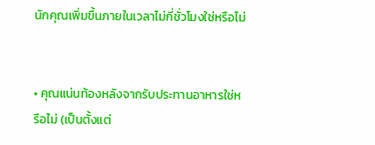นักคุณเพิ่มขึ้นภายในเวลาไม่กี่ชั่วโมงใช่หรือไม่


• คุณแน่นท้องหลังจากรับประทานอาหารใช่หรือไม่ (เป็นตั้งแต่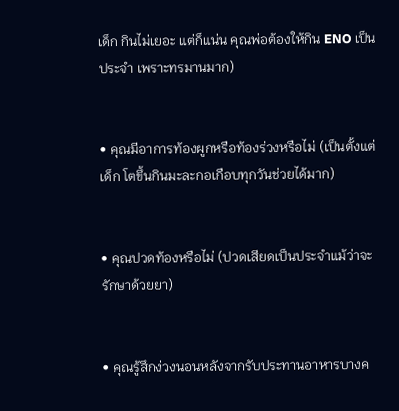เด็ก กินไม่เยอะ แต่ก็แน่น คุณพ่อต้องให้กิน ENO เป็นประจำ เพราะทรมานมาก)


• คุณมีอาการท้องผูกหรือท้องร่วงหรือไม่ (เป็นตั้งแต่เด็ก โตขึ้นกินมะละกอเกือบทุกวันช่วยได้มาก)


• คุณปวดท้องหรือไม่ (ปวดเสียดเป็นประจำแม้ว่าจะรักษาด้วยยา)


• คุณรู้สึกง่วงนอนหลังจากรับประทานอาหารบางค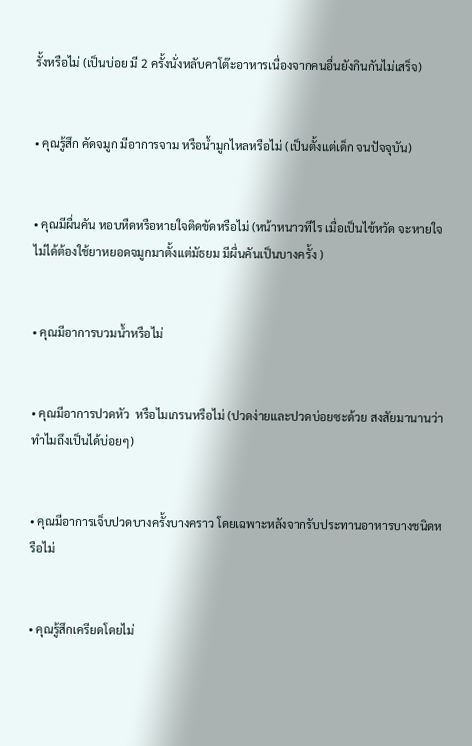รั้งหรือไม่ (เป็นบ่อย มี 2 ครั้งนั่งหลับคาโต๊ะอาหารเนื่องจากคนอื่นยังกินกันไม่เสร็จ)


• คุณรู้สึก คัดจมูก มีอาการจาม หรือน้ำมูกไหลหรือไม่ (เป็นตั้งแต่เด็ก จนปัจจุบัน)


• คุณมีผื่นคัน หอบหืดหรือหายใจติดขัดหรือไม่ (หน้าหนาวทีไร เมื่อเป็นไข้หวัด จะหายใจไม่ได้ต้องใช้ยาหยอดจมูกมาตั้งแต่มัธยม มีผื่นคันเป็นบางครั้ง )


• คุณมีอาการบวมน้ำหรือไม่


• คุณมีอาการปวดหัว  หรือไมเกรนหรือไม่ (ปวดง่ายและปวดบ่อยซะด้วย สงสัยมานานว่าทำไมถึงเป็นได้บ่อยๆ)


• คุณมีอาการเจ็บปวดบางครั้งบางคราว โดยเฉพาะหลังจากรับประทานอาหารบางชนิดหรือไม่


• คุณรู้สึกเครียดโดยไม่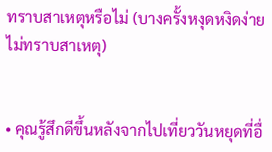ทราบสาเหตุหรือไม่ (บางครั้งหงุดหงิดง่ายไม่ทราบสาเหตุ)


• คุณรู้สึกดีขึ้นหลังจากไปเที่ยววันหยุดที่อื่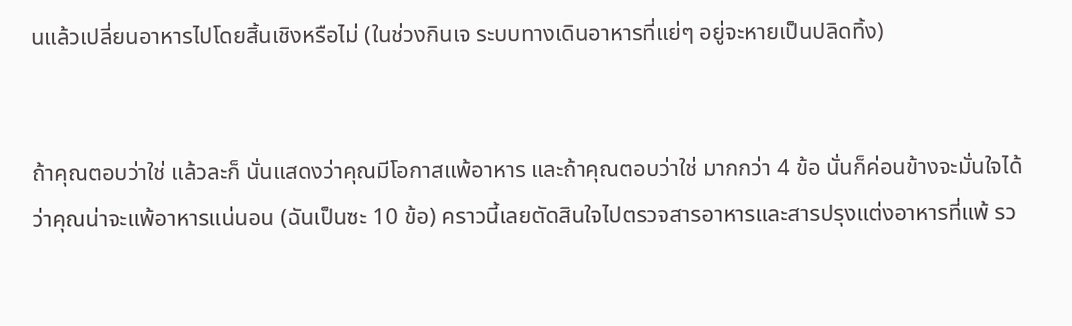นแล้วเปลี่ยนอาหารไปโดยสิ้นเชิงหรือไม่ (ในช่วงกินเจ ระบบทางเดินอาหารที่แย่ๆ อยู่จะหายเป็นปลิดทิ้ง)


ถ้าคุณตอบว่าใช่ แล้วละก็ นั่นแสดงว่าคุณมีโอกาสแพ้อาหาร และถ้าคุณตอบว่าใช่ มากกว่า 4 ข้อ นั่นก็ค่อนข้างจะมั่นใจได้ว่าคุณน่าจะแพ้อาหารแน่นอน (ฉันเป็นซะ 10 ข้อ) คราวนี้เลยตัดสินใจไปตรวจสารอาหารและสารปรุงแต่งอาหารที่แพ้ รว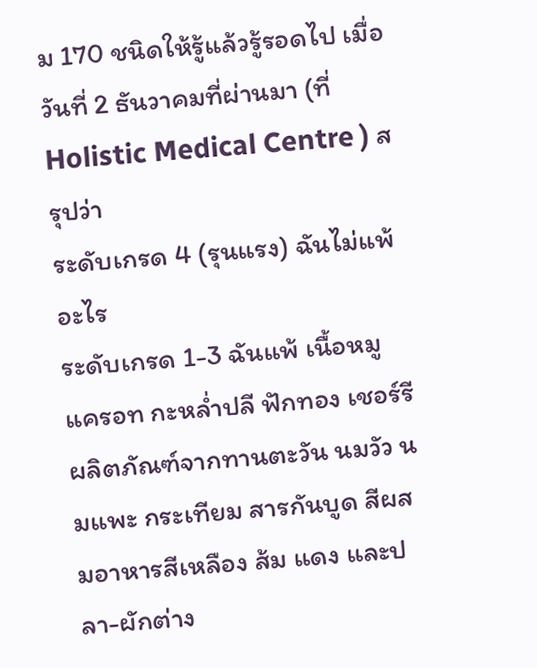ม 170 ชนิดให้รู้แล้วรู้รอดไป เมื่อวันที่ 2 ธันวาคมที่ผ่านมา (ที่ Holistic Medical Centre ) สรุปว่า
ระดับเกรด 4 (รุนแรง) ฉันไม่แพ้อะไร
ระดับเกรด 1-3 ฉันแพ้ เนื้อหมู แครอท กะหล่ำปลี ฟักทอง เชอร์รี ผลิตภัณฑ์จากทานตะวัน นมวัว นมแพะ กระเทียม สารกันบูด สีผสมอาหารสีเหลือง ส้ม แดง และปลา-ผักต่าง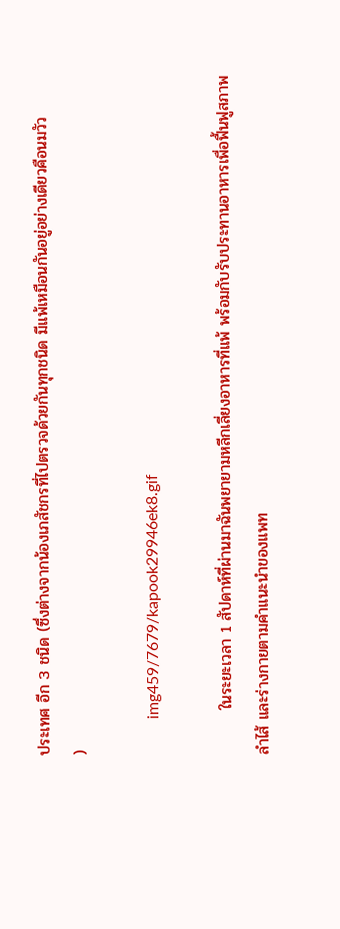ประเทศ อีก 3 ชนิด (ซึ่งต่างจากน้องเภสัชกรที่ไปตรวจด้วยกันทุกชนิด มีแพ้เหมือนกันอยู่อย่างเดียวคือนมวัว
)

         img459/7679/kapook29946ek8.gif

        ในระยะเวลา 1 สัปดาห์ที่ผ่านมาฉันพยายามหลีกเลี่ยงอาหารที่แพ้ พร้อมกับรับประทานอาหารเพื่อฟื้นฟูสภาพลำไส้ และร่างกายตามคำแนะนำของแพท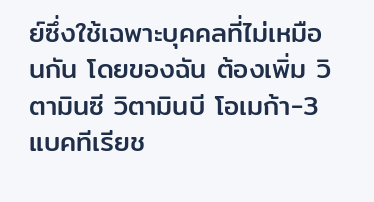ย์ซึ่งใช้เฉพาะบุคคลที่ไม่เหมือนกัน โดยของฉัน ต้องเพิ่ม วิตามินซี วิตามินบี โอเมก้า-3 แบคทีเรียช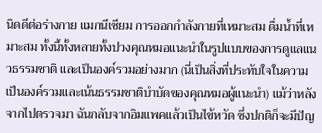นิดดีต่อร่างกาย แมกนีเซียม การออกกำลังกายที่เหมาะสม ดื่มน้ำที่เหมาะสม ทั้งนี้ทั้งหลายทั้งปวงคุณหมอแนะนำในรูปแบบของการดูแลแนวธรรมชาติ และเป็นองค์รวมอย่างมาก (นี่เป็นสิ่งที่ประทับใจในความเป็นองค์รวมและเน้นธรรมชาติบำบัดของคุณหมอผู้แนะนำ) แม้ว่าหลังจากไปตรวจมา ฉันกลับจากอิมแพคแล้วเป็นไข้หวัด ซึ่งปกติก็จะมีปัญ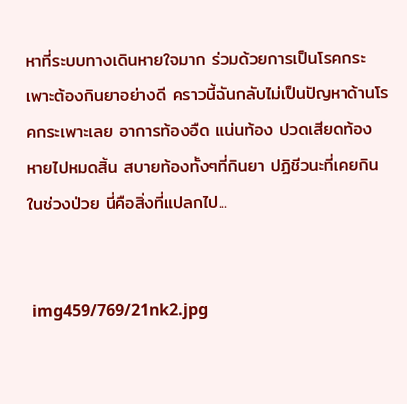หาที่ระบบทางเดินหายใจมาก ร่วมด้วยการเป็นโรคกระเพาะต้องกินยาอย่างดี คราวนี้ฉันกลับไม่เป็นปัญหาด้านโรคกระเพาะเลย อาการท้องอืด แน่นท้อง ปวดเสียดท้อง หายไปหมดสิ้น สบายท้องทั้งๆที่กินยา ปฏิชีวนะที่เคยกินในช่วงป่วย นี่คือสิ่งที่แปลกไป...


 img459/769/21nk2.jpg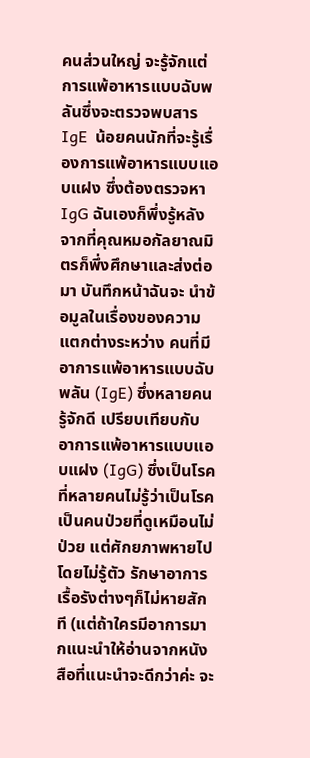คนส่วนใหญ่ จะรู้จักแต่การแพ้อาหารแบบฉับพลันซึ่งจะตรวจพบสาร IgE  น้อยคนนักที่จะรู้เรื่องการแพ้อาหารแบบแอบแฝง ซึ่งต้องตรวจหา IgG ฉันเองก็พึ่งรู้หลังจากที่คุณหมอกัลยาณมิตรก็พึ่งศึกษาและส่งต่อมา บันทึกหน้าฉันจะ นำข้อมูลในเรื่องของความแตกต่างระหว่าง คนที่มีอาการแพ้อาหารแบบฉับพลัน (IgE) ซึ่งหลายคนรู้จักดี เปรียบเทียบกับ อาการแพ้อาหารแบบแอบแฝง (IgG) ซึ่งเป็นโรคที่หลายคนไม่รู้ว่าเป็นโรค เป็นคนป่วยที่ดูเหมือนไม่ป่วย แต่ศักยภาพหายไปโดยไม่รู้ตัว รักษาอาการเรื้อรังต่างๆก็ไม่หายสักที (แต่ถ้าใครมีอาการมากแนะนำให้อ่านจากหนังสือที่แนะนำจะดีกว่าค่ะ จะ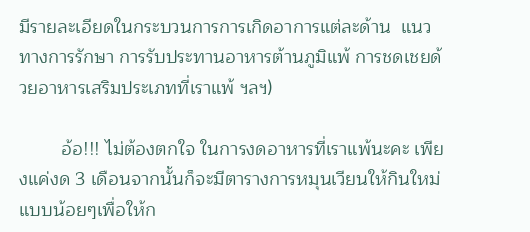มีรายละเอียดในกระบวนการการเกิดอาการแต่ละด้าน  แนวทางการรักษา การรับประทานอาหารต้านภูมิแพ้ การชดเชยด้วยอาหารเสริมประเภทที่เราแพ้ ฯลฯ)

        อ้อ!!! ไม่ต้องตกใจ ในการงดอาหารที่เราแพ้นะคะ เพียงแค่งด 3 เดือนจากนั้นก็จะมีตารางการหมุนเวียนให้กินใหม่แบบน้อยๆเพื่อให้ก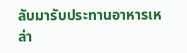ลับมารับประทานอาหารเหล่า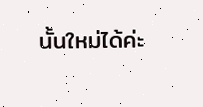นั้นใหม่ได้ค่ะ